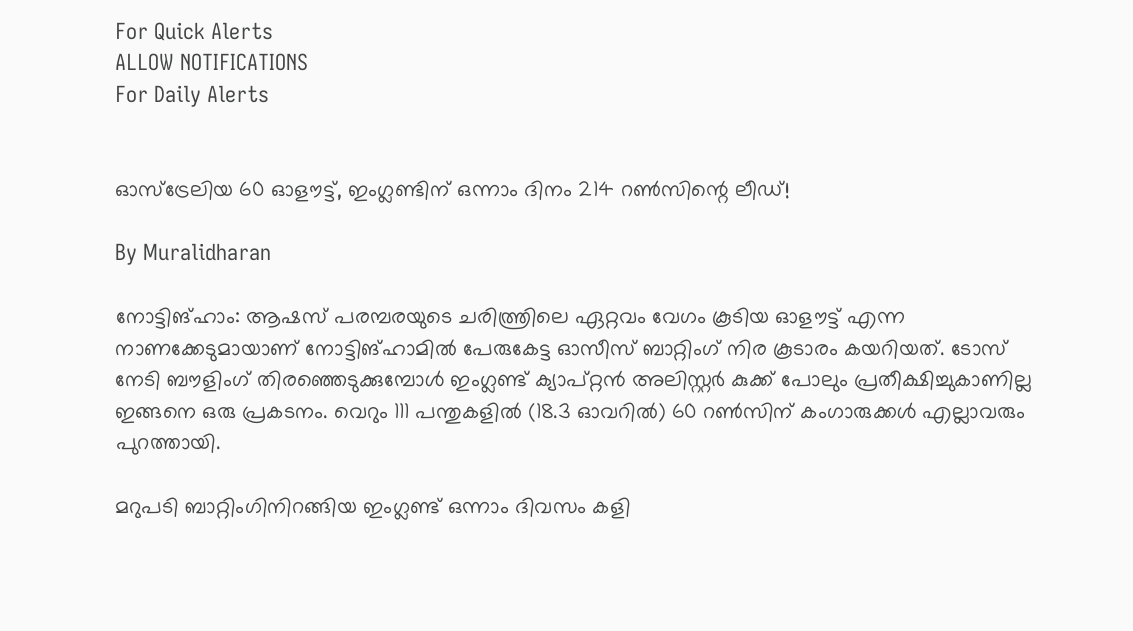For Quick Alerts
ALLOW NOTIFICATIONS
For Daily Alerts


ഓസ്‌ട്രേലിയ 60 ഓളൗട്ട്, ഇംഗ്ലണ്ടിന് ഒന്നാം ദിനം 214 റണ്‍സിന്റെ ലീഡ്!

By Muralidharan

നോട്ടിങ്ഹാം: ആഷസ് പരമ്പരയുടെ ചരിത്ത്രിലെ ഏറ്റവം വേഗം കൂടിയ ഓളൗട്ട് എന്ന നാണക്കേടുമായാണ് നോട്ടിങ്ഹാമില്‍ പേരുകേട്ട ഓസീസ് ബാറ്റിംഗ് നിര കൂടാരം കയറിയത്. ടോസ് നേടി ബൗളിംഗ് തിരഞ്ഞെടുക്കുമ്പോള്‍ ഇംഗ്ലണ്ട് ക്യാപ്റ്റന്‍ അലിസ്റ്റര്‍ കുക്ക് പോലും പ്രതീക്ഷിച്ചുകാണില്ല ഇങ്ങനെ ഒരു പ്രകടനം. വെറും 111 പന്തുകളില്‍ (18.3 ഓവറില്‍) 60 റണ്‍സിന് കംഗാരുക്കള്‍ എല്ലാവരും പുറത്തായി.

മറുപടി ബാറ്റിംഗിനിറങ്ങിയ ഇംഗ്ലണ്ട് ഒന്നാം ദിവസം കളി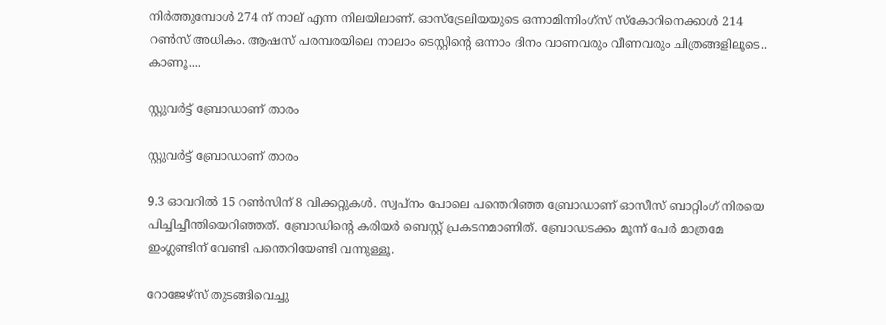നിര്‍ത്തുമ്പോള്‍ 274 ന് നാല് എന്ന നിലയിലാണ്. ഓസ്‌ട്രേലിയയുടെ ഒന്നാമിന്നിംഗ്‌സ് സ്‌കോറിനെക്കാള്‍ 214 റണ്‍സ് അധികം. ആഷസ് പരമ്പരയിലെ നാലാം ടെസ്റ്റിന്റെ ഒന്നാം ദിനം വാണവരും വീണവരും ചിത്രങ്ങളിലൂടെ.. കാണൂ....

സ്റ്റുവര്‍ട്ട് ബ്രോഡാണ് താരം

സ്റ്റുവര്‍ട്ട് ബ്രോഡാണ് താരം

9.3 ഓവറില്‍ 15 റണ്‍സിന് 8 വിക്കറ്റുകള്‍. സ്വപ്‌നം പോലെ പന്തെറിഞ്ഞ ബ്രോഡാണ് ഓസീസ് ബാറ്റിംഗ് നിരയെ പിച്ചിച്ചീന്തിയെറിഞ്ഞത്. ബ്രോഡിന്റെ കരിയര്‍ ബെസ്റ്റ് പ്രകടനമാണിത്. ബ്രോഡടക്കം മൂന്ന് പേര്‍ മാത്രമേ ഇംഗ്ലണ്ടിന് വേണ്ടി പന്തെറിയേണ്ടി വന്നുള്ളൂ.

റോജേഴ്‌സ് തുടങ്ങിവെച്ചു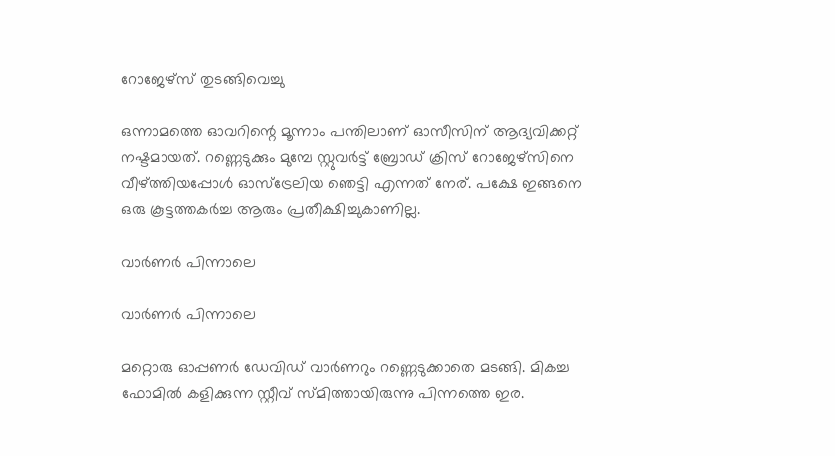റോജേഴ്‌സ് തുടങ്ങിവെച്ചു

ഒന്നാമത്തെ ഓവറിന്റെ മൂന്നാം പന്തിലാണ് ഓസീസിന് ആദ്യവിക്കറ്റ് നഷ്ടമായത്. റണ്ണെടുക്കും മുമ്പേ സ്റ്റുവര്‍ട്ട് ബ്രോഡ് ക്രിസ് റോജേഴ്‌സിനെ വീഴ്ത്തിയപ്പോള്‍ ഓസ്‌ട്രേലിയ ഞെട്ടി എന്നത് നേര്. പക്ഷേ ഇങ്ങനെ ഒരു കൂട്ടത്തകര്‍ച്ച ആരും പ്രതീക്ഷിച്ചുകാണില്ല.

വാര്‍ണര്‍ പിന്നാലെ

വാര്‍ണര്‍ പിന്നാലെ

മറ്റൊരു ഓപ്പണര്‍ ഡേവിഡ് വാര്‍ണറും റണ്ണെടുക്കാതെ മടങ്ങി. മികച്ച ഫോമില്‍ കളിക്കുന്ന സ്റ്റീവ് സ്മിത്തായിരുന്നു പിന്നത്തെ ഇര.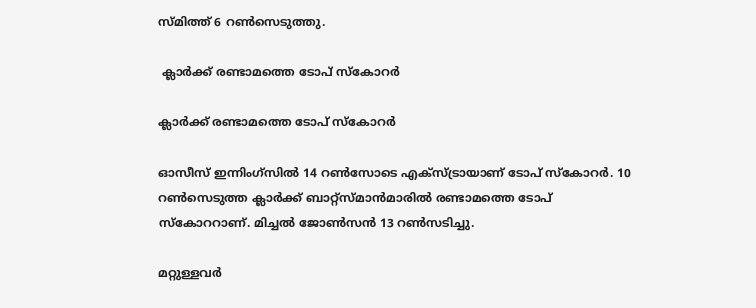സ്മിത്ത് 6 റണ്‍സെടുത്തു.

 ക്ലാര്‍ക്ക് രണ്ടാമത്തെ ടോപ് സ്‌കോറര്‍

ക്ലാര്‍ക്ക് രണ്ടാമത്തെ ടോപ് സ്‌കോറര്‍

ഓസീസ് ഇന്നിംഗ്‌സില്‍ 14 റണ്‍സോടെ എക്‌സ്ട്രായാണ് ടോപ് സ്‌കോറര്‍. 10 റണ്‍സെടുത്ത ക്ലാര്‍ക്ക് ബാറ്റ്‌സ്മാന്‍മാരില്‍ രണ്ടാമത്തെ ടോപ് സ്‌കോററാണ്. മിച്ചല്‍ ജോണ്‍സന്‍ 13 റണ്‍സടിച്ചു.

മറ്റുള്ളവര്‍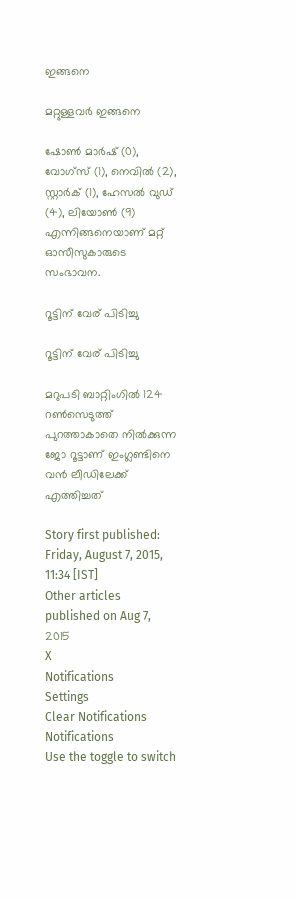ഇങ്ങനെ

മറ്റുള്ളവര്‍ ഇങ്ങനെ

ഷോണ്‍ മാര്‍ഷ് (0), വോഗ്‌സ് (1), നെവില്‍ (2), സ്റ്റാര്‍ക് (1), ഹേസല്‍ വുഡ് (4), ലിയോണ്‍ (9) എന്നിങ്ങനെയാണ് മറ്റ് ഓസീസുകാരുടെ സംഭാവന.

റൂട്ടിന് വേര് പിടിച്ചു

റൂട്ടിന് വേര് പിടിച്ചു

മറുപടി ബാറ്റിംഗില്‍ 124 റണ്‍സെടുത്ത് പുറത്താകാതെ നില്‍ക്കുന്ന ജോ റൂട്ടാണ് ഇംഗ്ലണ്ടിനെ വന്‍ ലീഡിലേക്ക് എത്തിച്ചത്

Story first published: Friday, August 7, 2015, 11:34 [IST]
Other articles published on Aug 7, 2015
X
Notifications
Settings
Clear Notifications
Notifications
Use the toggle to switch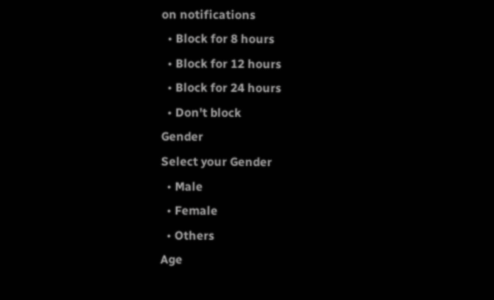on notifications
  • Block for 8 hours
  • Block for 12 hours
  • Block for 24 hours
  • Don't block
Gender
Select your Gender
  • Male
  • Female
  • Others
Age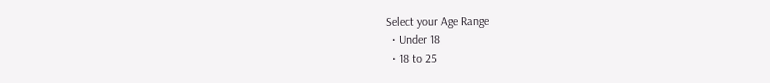Select your Age Range
  • Under 18
  • 18 to 25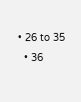• 26 to 35
  • 36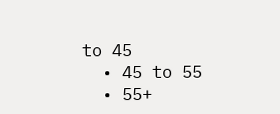to 45
  • 45 to 55
  • 55+